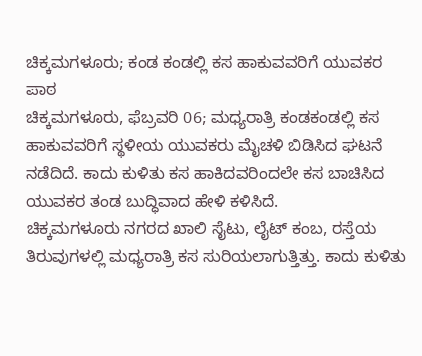ಚಿಕ್ಕಮಗಳೂರು; ಕಂಡ ಕಂಡಲ್ಲಿ ಕಸ ಹಾಕುವವರಿಗೆ ಯುವಕರ ಪಾಠ
ಚಿಕ್ಕಮಗಳೂರು, ಫೆಬ್ರವರಿ 06; ಮಧ್ಯರಾತ್ರಿ ಕಂಡಕಂಡಲ್ಲಿ ಕಸ ಹಾಕುವವರಿಗೆ ಸ್ಥಳೀಯ ಯುವಕರು ಮೈಚಳಿ ಬಿಡಿಸಿದ ಘಟನೆ ನಡೆದಿದೆ. ಕಾದು ಕುಳಿತು ಕಸ ಹಾಕಿದವರಿಂದಲೇ ಕಸ ಬಾಚಿಸಿದ ಯುವಕರ ತಂಡ ಬುದ್ಧಿವಾದ ಹೇಳಿ ಕಳಿಸಿದೆ.
ಚಿಕ್ಕಮಗಳೂರು ನಗರದ ಖಾಲಿ ಸೈಟು, ಲೈಟ್ ಕಂಬ, ರಸ್ತೆಯ ತಿರುವುಗಳಲ್ಲಿ ಮಧ್ಯರಾತ್ರಿ ಕಸ ಸುರಿಯಲಾಗುತ್ತಿತ್ತು. ಕಾದು ಕುಳಿತು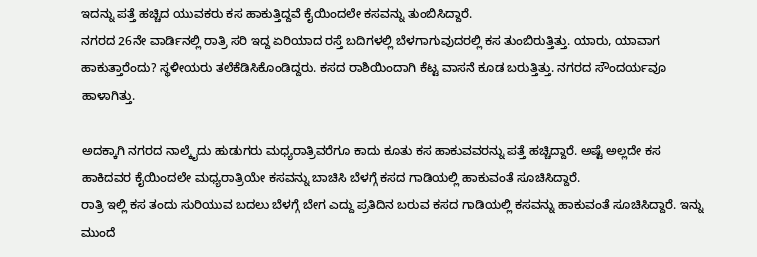ಇದನ್ನು ಪತ್ತೆ ಹಚ್ಚಿದ ಯುವಕರು ಕಸ ಹಾಕುತ್ತಿದ್ದವೆ ಕೈಯಿಂದಲೇ ಕಸವನ್ನು ತುಂಬಿಸಿದ್ದಾರೆ.
ನಗರದ 26ನೇ ವಾರ್ಡಿನಲ್ಲಿ ರಾತ್ರಿ ಸರಿ ಇದ್ದ ಏರಿಯಾದ ರಸ್ತೆ ಬದಿಗಳಲ್ಲಿ ಬೆಳಗಾಗುವುದರಲ್ಲಿ ಕಸ ತುಂಬಿರುತ್ತಿತ್ತು. ಯಾರು, ಯಾವಾಗ ಹಾಕುತ್ತಾರೆಂದು? ಸ್ಥಳೀಯರು ತಲೆಕೆಡಿಸಿಕೊಂಡಿದ್ದರು. ಕಸದ ರಾಶಿಯಿಂದಾಗಿ ಕೆಟ್ಟ ವಾಸನೆ ಕೂಡ ಬರುತ್ತಿತ್ತು. ನಗರದ ಸೌಂದರ್ಯವೂ ಹಾಳಾಗಿತ್ತು.

ಅದಕ್ಕಾಗಿ ನಗರದ ನಾಲ್ಕೈದು ಹುಡುಗರು ಮಧ್ಯರಾತ್ರಿವರೆಗೂ ಕಾದು ಕೂತು ಕಸ ಹಾಕುವವರನ್ನು ಪತ್ತೆ ಹಚ್ಚಿದ್ದಾರೆ. ಅಷ್ಟೆ ಅಲ್ಲದೇ ಕಸ ಹಾಕಿದವರ ಕೈಯಿಂದಲೇ ಮಧ್ಯರಾತ್ರಿಯೇ ಕಸವನ್ನು ಬಾಚಿಸಿ ಬೆಳಗ್ಗೆ ಕಸದ ಗಾಡಿಯಲ್ಲಿ ಹಾಕುವಂತೆ ಸೂಚಿಸಿದ್ದಾರೆ.
ರಾತ್ರಿ ಇಲ್ಲಿ ಕಸ ತಂದು ಸುರಿಯುವ ಬದಲು ಬೆಳಗ್ಗೆ ಬೇಗ ಎದ್ದು ಪ್ರತಿದಿನ ಬರುವ ಕಸದ ಗಾಡಿಯಲ್ಲಿ ಕಸವನ್ನು ಹಾಕುವಂತೆ ಸೂಚಿಸಿದ್ದಾರೆ. ಇನ್ನು ಮುಂದೆ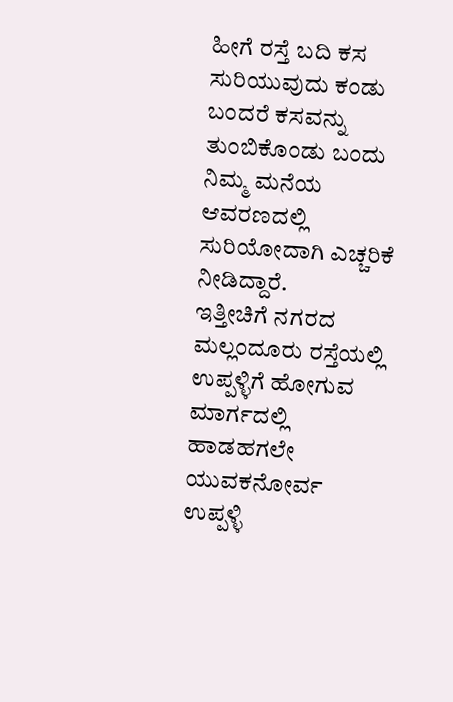ಹೀಗೆ ರಸ್ತೆ ಬದಿ ಕಸ ಸುರಿಯುವುದು ಕಂಡು ಬಂದರೆ ಕಸವನ್ನು ತುಂಬಿಕೊಂಡು ಬಂದು ನಿಮ್ಮ ಮನೆಯ ಆವರಣದಲ್ಲಿ ಸುರಿಯೋದಾಗಿ ಎಚ್ಚರಿಕೆ ನೀಡಿದ್ದಾರೆ.
ಇತ್ತೀಚಿಗೆ ನಗರದ ಮಲ್ಲಂದೂರು ರಸ್ತೆಯಲ್ಲಿ ಉಪ್ಪಳ್ಳಿಗೆ ಹೋಗುವ ಮಾರ್ಗದಲ್ಲಿ ಹಾಡಹಗಲೇ ಯುವಕನೋರ್ವ ಉಪ್ಪಳ್ಳಿ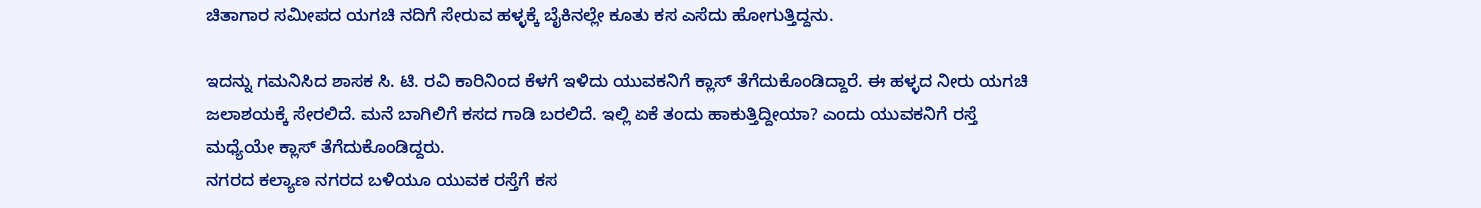ಚಿತಾಗಾರ ಸಮೀಪದ ಯಗಚಿ ನದಿಗೆ ಸೇರುವ ಹಳ್ಳಕ್ಕೆ ಬೈಕಿನಲ್ಲೇ ಕೂತು ಕಸ ಎಸೆದು ಹೋಗುತ್ತಿದ್ದನು.

ಇದನ್ನು ಗಮನಿಸಿದ ಶಾಸಕ ಸಿ. ಟಿ. ರವಿ ಕಾರಿನಿಂದ ಕೆಳಗೆ ಇಳಿದು ಯುವಕನಿಗೆ ಕ್ಲಾಸ್ ತೆಗೆದುಕೊಂಡಿದ್ದಾರೆ. ಈ ಹಳ್ಳದ ನೀರು ಯಗಚಿ ಜಲಾಶಯಕ್ಕೆ ಸೇರಲಿದೆ. ಮನೆ ಬಾಗಿಲಿಗೆ ಕಸದ ಗಾಡಿ ಬರಲಿದೆ. ಇಲ್ಲಿ ಏಕೆ ತಂದು ಹಾಕುತ್ತಿದ್ದೀಯಾ? ಎಂದು ಯುವಕನಿಗೆ ರಸ್ತೆ ಮಧ್ಯೆಯೇ ಕ್ಲಾಸ್ ತೆಗೆದುಕೊಂಡಿದ್ದರು.
ನಗರದ ಕಲ್ಯಾಣ ನಗರದ ಬಳಿಯೂ ಯುವಕ ರಸ್ತೆಗೆ ಕಸ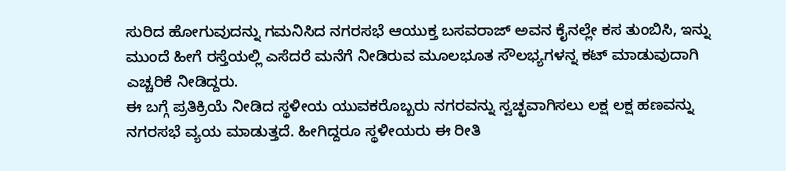ಸುರಿದ ಹೋಗುವುದನ್ನು ಗಮನಿಸಿದ ನಗರಸಭೆ ಆಯುಕ್ತ ಬಸವರಾಜ್ ಅವನ ಕೈನಲ್ಲೇ ಕಸ ತುಂಬಿಸಿ, ಇನ್ನು ಮುಂದೆ ಹೀಗೆ ರಸ್ತೆಯಲ್ಲಿ ಎಸೆದರೆ ಮನೆಗೆ ನೀಡಿರುವ ಮೂಲಭೂತ ಸೌಲಭ್ಯಗಳನ್ನ ಕಟ್ ಮಾಡುವುದಾಗಿ ಎಚ್ಚರಿಕೆ ನೀಡಿದ್ದರು.
ಈ ಬಗ್ಗೆ ಪ್ರತಿಕ್ರಿಯೆ ನೀಡಿದ ಸ್ಥಳೀಯ ಯುವಕರೊಬ್ಬರು ನಗರವನ್ನು ಸ್ವಚ್ಛವಾಗಿಸಲು ಲಕ್ಷ ಲಕ್ಷ ಹಣವನ್ನು ನಗರಸಭೆ ವ್ಯಯ ಮಾಡುತ್ತದೆ. ಹೀಗಿದ್ದರೂ ಸ್ಥಳೀಯರು ಈ ರೀತಿ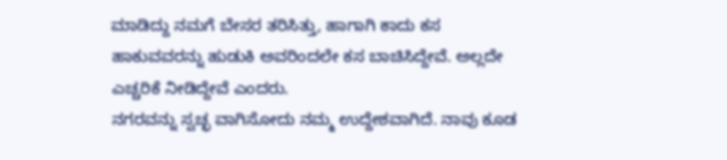ಮಾಡಿದ್ದು ನಮಗೆ ಬೇಸರ ತರಿಸಿತ್ತು, ಹಾಗಾಗಿ ಕಾದು ಕಸ ಹಾಕುವವರನ್ನು ಹುಡುಕಿ ಅವರಿಂದಲೇ ಕಸ ಬಾಚಿಸಿದ್ದೇವೆ. ಅಲ್ಲದೇ ಎಚ್ಚರಿಕೆ ನೀಡಿದ್ದೇವೆ ಎಂದರು.
ನಗರವನ್ನು ಸ್ವಚ್ಛ ವಾಗಿಸೋದು ನಮ್ಮ ಉದ್ದೇಶವಾಗಿದೆ. ನಾವು ಕೂಡ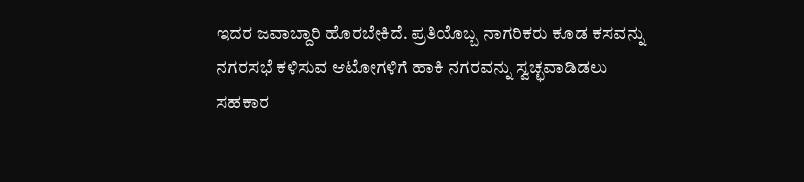ಇದರ ಜವಾಬ್ದಾರಿ ಹೊರಬೇಕಿದೆ. ಪ್ರತಿಯೊಬ್ಬ ನಾಗರಿಕರು ಕೂಡ ಕಸವನ್ನು ನಗರಸಭೆ ಕಳಿಸುವ ಆಟೋಗಳಿಗೆ ಹಾಕಿ ನಗರವನ್ನು ಸ್ವಚ್ಛವಾಡಿಡಲು ಸಹಕಾರ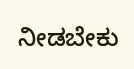ನೀಡಬೇಕು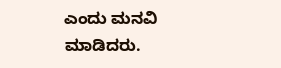ಎಂದು ಮನವಿ ಮಾಡಿದರು.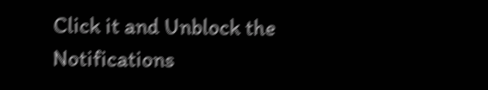Click it and Unblock the Notifications